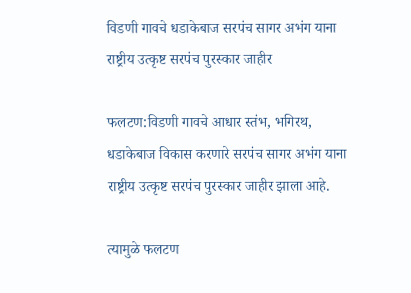विडणी गावचे धडाकेबाज सरपंच सागर अभंग याना राष्ट्रीय उत्कृष्ट सरपंच पुरस्कार जाहीर

फलटण:विडणी गावचे आधार स्तंभ, भगिरथ, धडाकेबाज विकास करणारे सरपंच सागर अभंग याना राष्ट्रीय उत्कृष्ट सरपंच पुरस्कार जाहीर झाला आहे.

त्यामुळे फलटण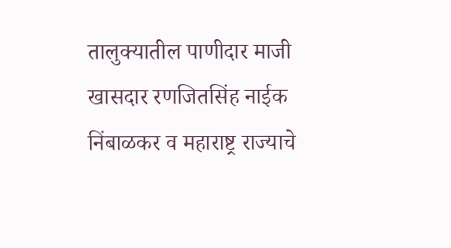तालुक्यातील पाणीदार माजी खासदार रणजितसिंह नाईक निंबाळकर व महाराष्ट्र राज्याचे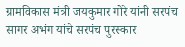ग्रामविकास मंत्री जयकुमार गोरे यांनी सरपंच सागर अभंग यांचे सरपंच पुरस्कार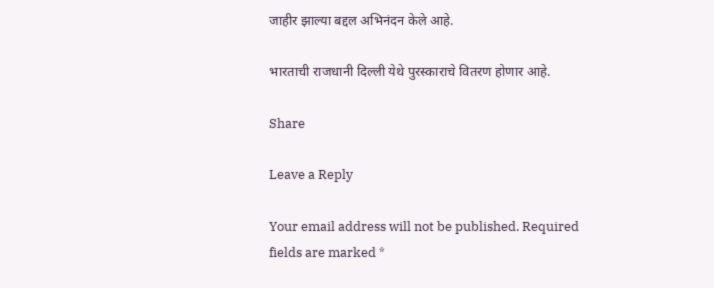जाहीर झाल्या बद्दल अभिनंदन केले आहे.

भारताची राजधानी दिल्ली येथे पुरस्काराचे वितरण होणार आहे.

Share

Leave a Reply

Your email address will not be published. Required fields are marked *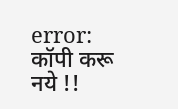error: कॉपी करू नये !!